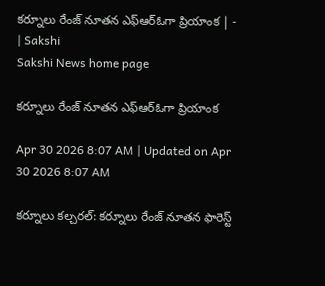కర్నూలు రేంజ్‌ నూతన ఎఫ్‌ఆర్‌ఓగా ప్రియాంక | - | Sakshi
Sakshi News home page

కర్నూలు రేంజ్‌ నూతన ఎఫ్‌ఆర్‌ఓగా ప్రియాంక

Apr 30 2026 8:07 AM | Updated on Apr 30 2026 8:07 AM

కర్నూలు కల్చరల్‌: కర్నూలు రేంజ్‌ నూతన ఫారెస్ట్‌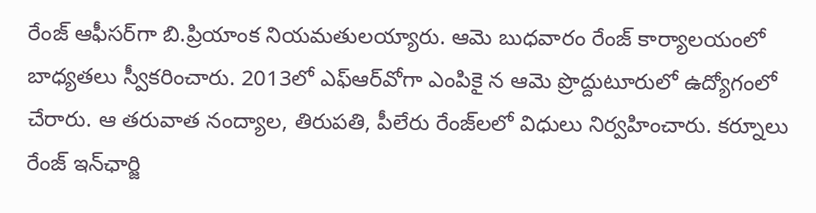రేంజ్‌ ఆఫీసర్‌గా బి.ప్రియాంక నియమతులయ్యారు. ఆమె బుధవారం రేంజ్‌ కార్యాలయంలో బాధ్యతలు స్వీకరించారు. 2013లో ఎఫ్‌ఆర్‌వోగా ఎంపికై న ఆమె ప్రొద్దుటూరులో ఉద్యోగంలో చేరారు. ఆ తరువాత నంద్యాల, తిరుపతి, పీలేరు రేంజ్‌లలో విధులు నిర్వహించారు. కర్నూలు రేంజ్‌ ఇన్‌ఛార్జి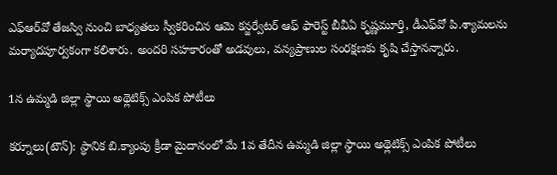ఎఫ్‌ఆర్‌వో తేజస్వి నుంచి బాధ్యతలు స్వీకరించిన ఆమె కన్జర్వేటర్‌ ఆఫ్‌ ఫారెస్ట్‌ బీవీఏ కృష్ణమూర్తి, డీఎఫ్‌వో పి.శ్యామలను మర్యాదపూర్వకంగా కలిశారు. అందరి సహకారంతో అడవులు, వన్యప్రాణుల సంరక్షణకు కృషి చేస్తానన్నారు.

1న ఉమ్మడి జిల్లా స్థాయి అథ్లెటిక్స్‌ ఎంపిక పోటీలు

కర్నూలు(టౌన్‌): స్థానిక బి.క్యాంపు క్రీడా మైదానంలో మే 1వ తేదీన ఉమ్మడి జిల్లా స్థాయి అథ్లెటిక్స్‌ ఎంపిక పోటీలు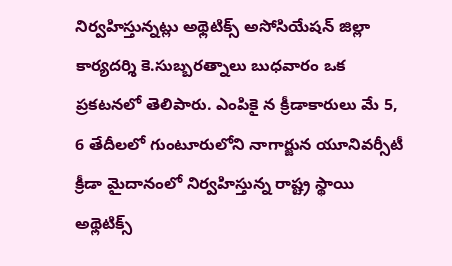నిర్వహిస్తున్నట్లు అథ్లెటిక్స్‌ అసోసియేషన్‌ జిల్లా కార్యదర్శి కె.సుబ్బరత్నాలు బుధవారం ఒక ప్రకటనలో తెలిపారు. ఎంపికై న క్రీడాకారులు మే 5, 6 తేదీలలో గుంటూరులోని నాగార్జున యూనివర్సీటీ క్రీడా మైదానంలో నిర్వహిస్తున్న రాష్ట్ర స్థాయి అథ్లెటిక్స్‌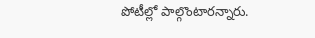పోటీల్లో పాల్గొంటారన్నారు.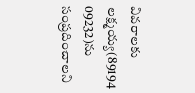వివరాలకు లక్ష్మయ్య(89194 09232)ను సంప్రదించాలని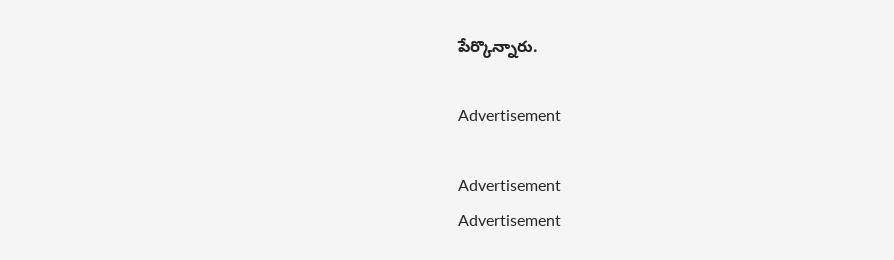పేర్కొన్నారు.

Advertisement

Advertisement
Advertisement